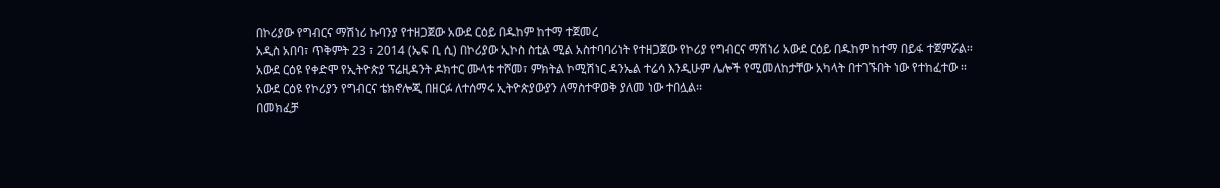በኮሪያው የግብርና ማሽነሪ ኩባንያ የተዘጋጀው አውደ ርዕይ በዱከም ከተማ ተጀመረ
አዲስ አበባ፣ ጥቅምት 23 ፣ 2014 (ኤፍ ቢ ሲ) በኮሪያው ኢኮስ ስቲል ሚል አስተባባሪነት የተዘጋጀው የኮሪያ የግብርና ማሽነሪ አውደ ርዕይ በዱከም ከተማ በይፋ ተጀምሯል፡፡
አውደ ርዕዩ የቀድሞ የኢትዮጵያ ፕሬዚዳንት ዶክተር ሙላቱ ተሾመ፣ ምክትል ኮሚሽነር ዳንኤል ተሬሳ እንዲሁም ሌሎች የሚመለከታቸው አካላት በተገኙበት ነው የተከፈተው ፡፡
አውደ ርዕዩ የኮሪያን የግብርና ቴክኖሎጂ በዘርፉ ለተሰማሩ ኢትዮጵያውያን ለማስተዋወቅ ያለመ ነው ተበሏል፡፡
በመክፈቻ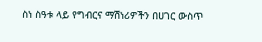ስነ ስዓቱ ላይ የግብርና ማሽነሪዎችን በሀገር ውስጥ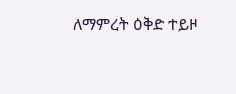ለማምረት ዕቅድ ተይዞ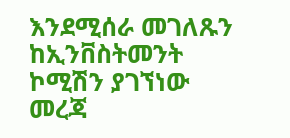እንደሚሰራ መገለጹን ከኢንቨስትመንት ኮሚሽን ያገኘነው መረጃ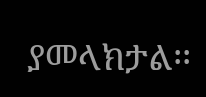ያመላክታል፡፡